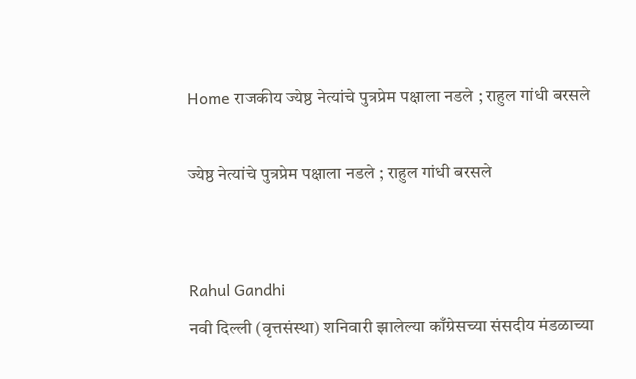Home राजकीय ज्येष्ठ नेत्यांचे पुत्रप्रेम पक्षाला नडले ; राहुल गांधी बरसले

ज्येष्ठ नेत्यांचे पुत्रप्रेम पक्षाला नडले ; राहुल गांधी बरसले


Rahul Gandhi
नवी दिल्ली (वृत्तसंस्था) शनिवारी झालेल्या काँग्रेसच्या संसदीय मंडळाच्या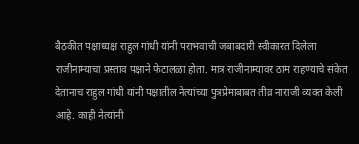बैठकीत पक्षाध्यक्ष राहुल गांधी यांनी पराभवाची जबाबदारी स्वीकारत दिलेला राजीनाम्याचा प्रस्ताव पक्षाने फेटालळा होता. मात्र राजीनाम्यावर ठाम राहण्याचे संकेत देतानाच राहुल गांधी यांनी पक्षातील नेत्यांच्या पुत्रप्रेमाबाबत तीव्र नाराजी व्यक्त केली आहे. काही नेत्यांनी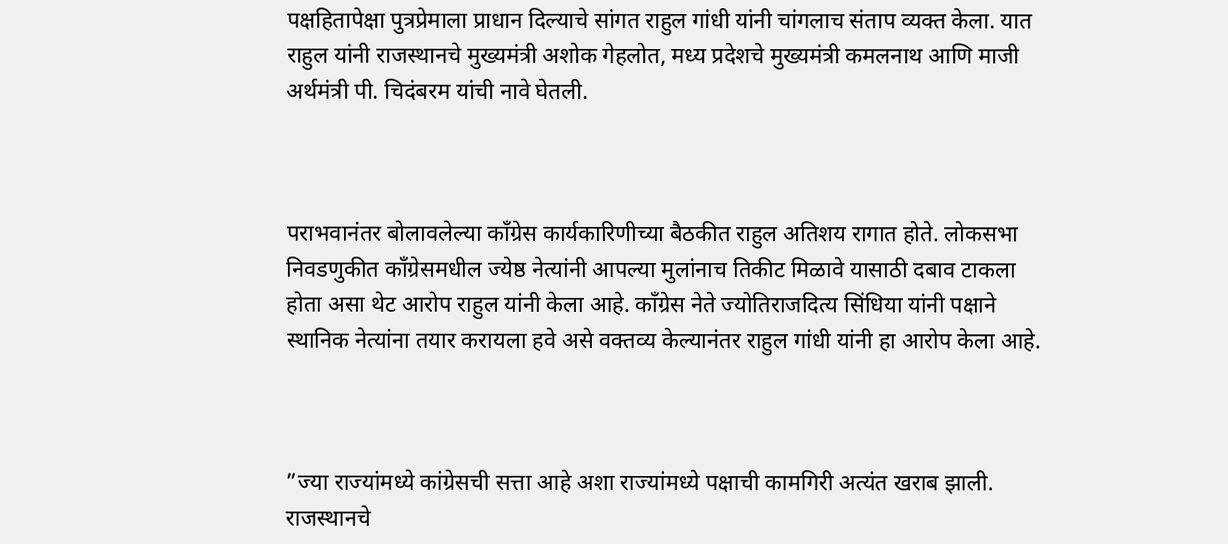पक्षहितापेक्षा पुत्रप्रेमाला प्राधान दिल्याचे सांगत राहुल गांधी यांनी चांगलाच संताप व्यक्त केला. यात राहुल यांनी राजस्थानचे मुख्यमंत्री अशोक गेहलोत, मध्य प्रदेशचे मुख्यमंत्री कमलनाथ आणि माजी अर्थमंत्री पी. चिदंबरम यांची नावे घेतली.



पराभवानंतर बोलावलेल्या काँग्रेस कार्यकारिणीच्या बैठकीत राहुल अतिशय रागात होते. लोकसभा निवडणुकीत काँग्रेसमधील ज्येष्ठ नेत्यांनी आपल्या मुलांनाच तिकीट मिळावे यासाठी दबाव टाकला होता असा थेट आरोप राहुल यांनी केला आहे. काँग्रेस नेते ज्योतिराजदित्य सिंधिया यांनी पक्षाने स्थानिक नेत्यांना तयार करायला हवे असे वक्तव्य केल्यानंतर राहुल गांधी यांनी हा आरोप केला आहे.



”ज्या राज्यांमध्ये कांग्रेसची सत्ता आहे अशा राज्यांमध्ये पक्षाची कामगिरी अत्यंत खराब झाली. राजस्थानचे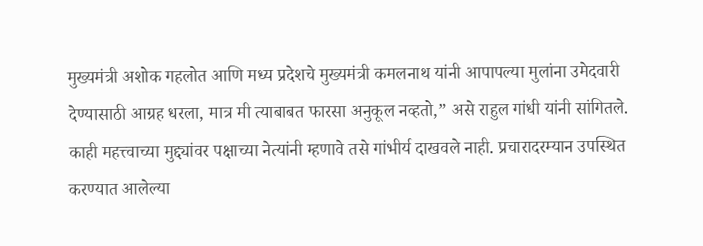मुख्यमंत्री अशोक गहलोत आणि मध्य प्रदेशचे मुख्यमंत्री कमलनाथ यांनी आपापल्या मुलांना उमेदवारी देण्यासाठी आग्रह धरला, मात्र मी त्याबाबत फारसा अनुकूल नव्हतो,” असे राहुल गांधी यांनी सांगितले. काही महत्त्वाच्या मुद्द्यांवर पक्षाच्या नेत्यांनी म्हणावे तसे गांभीर्य दाखवले नाही. प्रचारादरम्यान उपस्थित करण्यात आलेल्या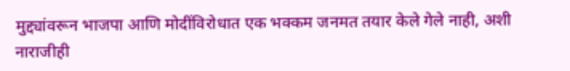मुद्द्यांवरून भाजपा आणि मोदींविरोधात एक भक्कम जनमत तयार केले गेले नाही, अशी नाराजीही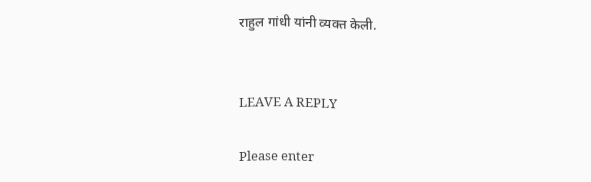राहुल गांधी यांनी व्यक्त केली.


LEAVE A REPLY

Please enter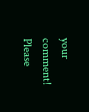your comment!
Please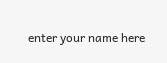enter your name here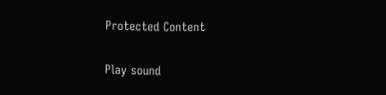Protected Content

Play sound